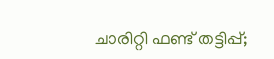ചാരിറ്റി ഫണ്ട് തട്ടിപ്പ്;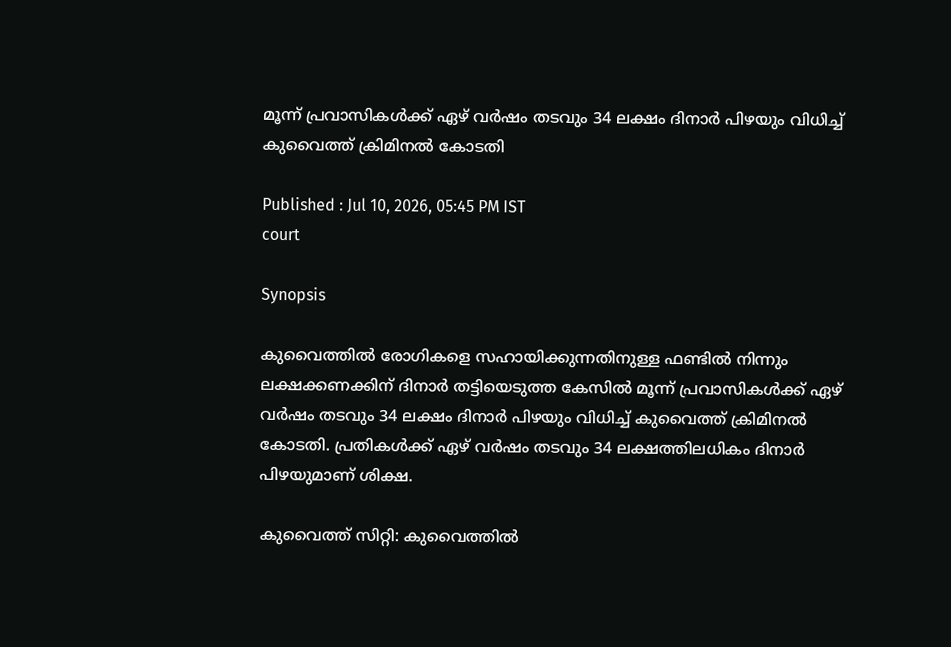മൂന്ന് പ്രവാസികൾക്ക് ഏഴ് വർഷം തടവും 34 ലക്ഷം ദിനാർ പിഴയും വിധിച്ച് കുവൈത്ത് ക്രിമിനൽ കോടതി

Published : Jul 10, 2026, 05:45 PM IST
court

Synopsis

കുവൈത്തിൽ രോഗികളെ സഹായിക്കുന്നതിനുള്ള ഫണ്ടിൽ നിന്നും ലക്ഷക്കണക്കിന് ദിനാർ തട്ടിയെടുത്ത കേസിൽ മൂന്ന് പ്രവാസികൾക്ക് ഏഴ് വർഷം തടവും 34 ലക്ഷം ദിനാർ പിഴയും വിധിച്ച് കുവൈത്ത് ക്രിമിനൽ കോടതി. പ്രതികൾക്ക് ഏഴ് വർഷം തടവും 34 ലക്ഷത്തിലധികം ദിനാർ പിഴയുമാണ് ശിക്ഷ.

കുവൈത്ത് സിറ്റി: കുവൈത്തിൽ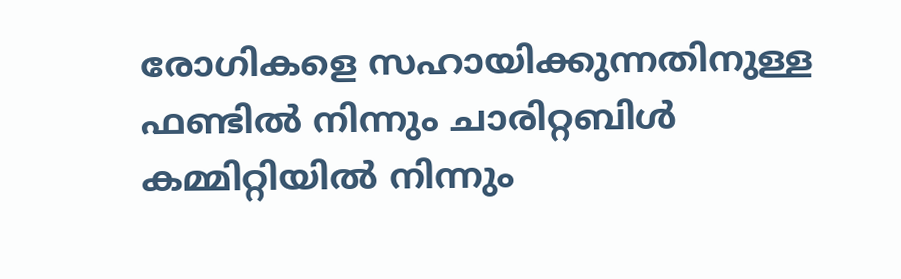രോഗികളെ സഹായിക്കുന്നതിനുള്ള ഫണ്ടിൽ നിന്നും ചാരിറ്റബിൾ കമ്മിറ്റിയിൽ നിന്നും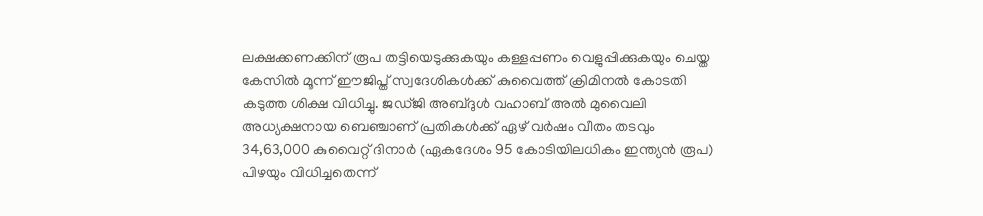ലക്ഷക്കണക്കിന് രൂപ തട്ടിയെടുക്കുകയും കള്ളപ്പണം വെളുപ്പിക്കുകയും ചെയ്ത കേസിൽ മൂന്ന് ഈജിപ്ത് സ്വദേശികൾക്ക് കുവൈത്ത് ക്രിമിനൽ കോടതി കടുത്ത ശിക്ഷ വിധിച്ചു. ജഡ്ജി അബ്ദുൾ വഹാബ് അൽ മുവൈലി അധ്യക്ഷനായ ബെഞ്ചാണ് പ്രതികൾക്ക് ഏഴ് വർഷം വീതം തടവും 34,63,000 കുവൈറ്റ് ദിനാർ (ഏകദേശം 95 കോടിയിലധികം ഇന്ത്യൻ രൂപ) പിഴയും വിധിച്ചതെന്ന്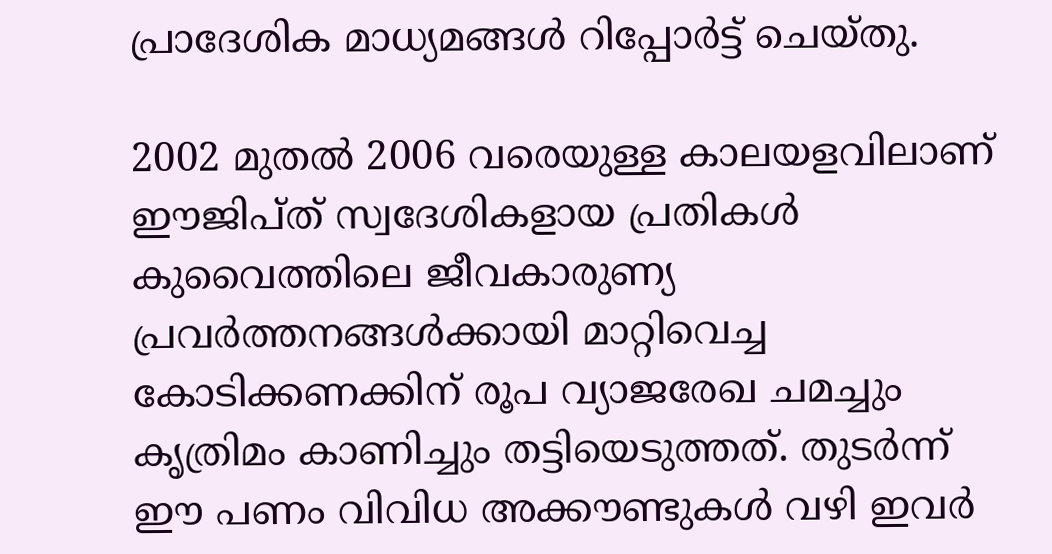പ്രാദേശിക മാധ്യമങ്ങൾ റിപ്പോർട്ട് ചെയ്തു.

2002 മുതൽ 2006 വരെയുള്ള കാലയളവിലാണ് ഈജിപ്ത് സ്വദേശികളായ പ്രതികൾ കുവൈത്തിലെ ജീവകാരുണ്യ പ്രവർത്തനങ്ങൾക്കായി മാറ്റിവെച്ച കോടിക്കണക്കിന് രൂപ വ്യാജരേഖ ചമച്ചും കൃത്രിമം കാണിച്ചും തട്ടിയെടുത്തത്. തുടർന്ന് ഈ പണം വിവിധ അക്കൗണ്ടുകൾ വഴി ഇവർ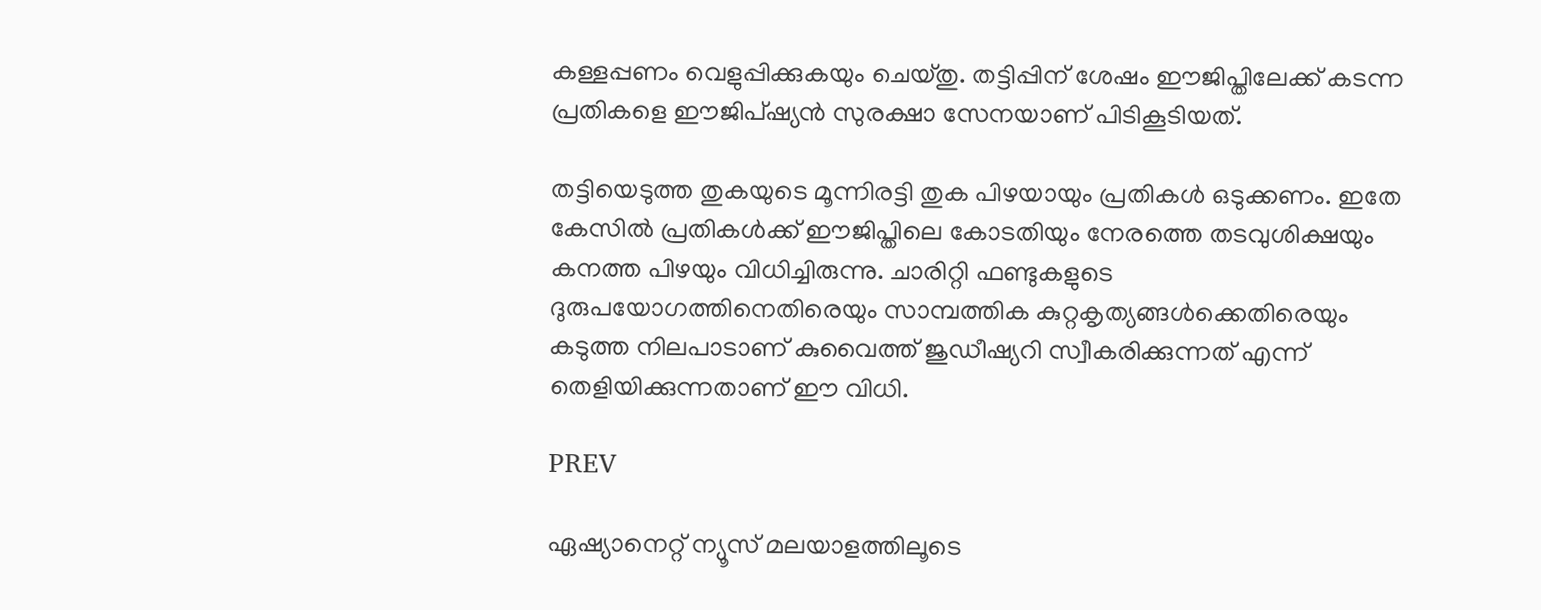കള്ളപ്പണം വെളുപ്പിക്കുകയും ചെയ്തു. തട്ടിപ്പിന് ശേഷം ഈജിപ്തിലേക്ക് കടന്ന പ്രതികളെ ഈജിപ്ഷ്യൻ സുരക്ഷാ സേനയാണ് പിടികൂടിയത്.

തട്ടിയെടുത്ത തുകയുടെ മൂന്നിരട്ടി തുക പിഴയായും പ്രതികൾ ഒടുക്കണം. ഇതേ കേസിൽ പ്രതികൾക്ക് ഈജിപ്തിലെ കോടതിയും നേരത്തെ തടവുശിക്ഷയും കനത്ത പിഴയും വിധിച്ചിരുന്നു. ചാരിറ്റി ഫണ്ടുകളുടെ ദുരുപയോഗത്തിനെതിരെയും സാമ്പത്തിക കുറ്റകൃത്യങ്ങൾക്കെതിരെയും കടുത്ത നിലപാടാണ് കുവൈത്ത് ജുഡീഷ്യറി സ്വീകരിക്കുന്നത് എന്ന് തെളിയിക്കുന്നതാണ് ഈ വിധി.

PREV

ഏഷ്യാനെറ്റ് ന്യൂസ് മലയാളത്തിലൂടെ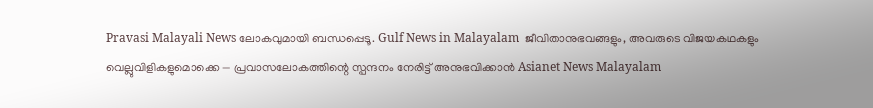Pravasi Malayali News ലോകവുമായി ബന്ധപ്പെടൂ. Gulf News in Malayalam  ജീവിതാനുഭവങ്ങളും, അവരുടെ വിജയകഥകളും വെല്ലുവിളികളുമൊക്കെ — പ്രവാസലോകത്തിന്റെ സ്പന്ദനം നേരിട്ട് അനുഭവിക്കാൻ Asianet News Malayalam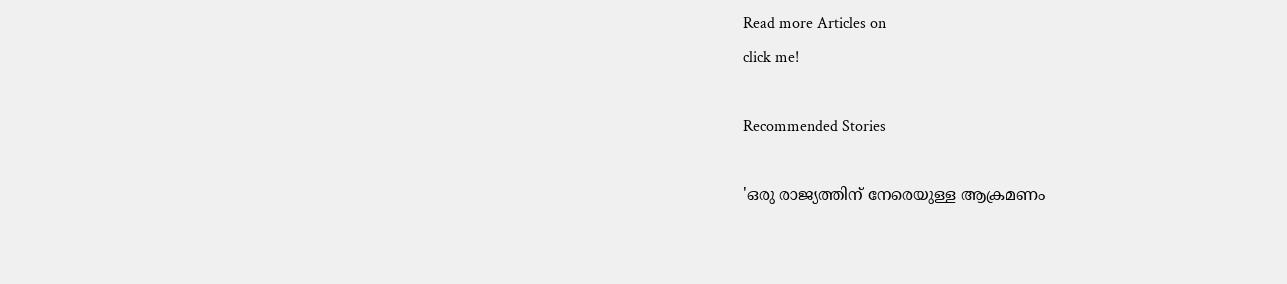Read more Articles on
click me!

Recommended Stories

'ഒരു രാജ്യത്തിന് നേരെയുള്ള ആക്രമണം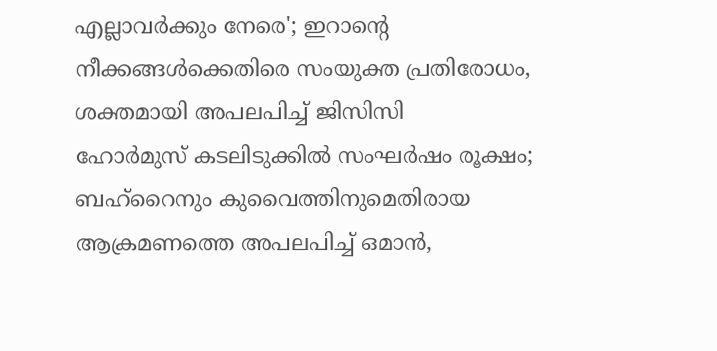എല്ലാവർക്കും നേരെ'; ഇറാന്‍റെ നീക്കങ്ങൾക്കെതിരെ സംയുക്ത പ്രതിരോധം, ശക്തമായി അപലപിച്ച് ജിസിസി
ഹോർമുസ് കടലിടുക്കിൽ സംഘർഷം രൂക്ഷം; ബഹ്റൈനും കുവൈത്തിനുമെതിരായ ആക്രമണത്തെ അപലപിച്ച് ഒമാൻ,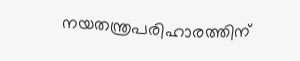നയതന്ത്രപരിഹാരത്തിന്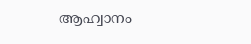ആഹ്വാനം